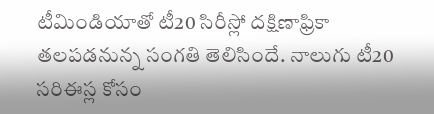టీమిండియాతో టీ20 సిరీస్లో దక్షిణాఫ్రికా తలపడనున్న సంగతి తెలిసిందే. నాలుగు టీ20 సరిఈస్ల కోసం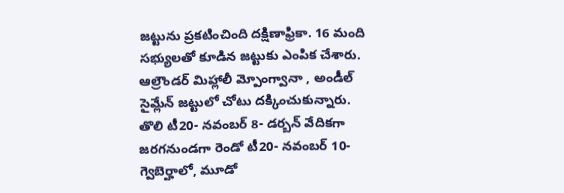జట్టును ప్రకటించింది దక్షిణాఫ్రికా. 16 మంది సభ్యులతో కూడిన జట్టుకు ఎంపిక చేశారు. ఆల్రౌండర్ మిహ్లాలీ మ్పోంగ్వానా , అండీల్ సైమ్లేన్ జట్టులో చోటు దక్కించుకున్నారు.
తొలి టీ20- నవంబర్ 8- డర్బన్ వేదికగా జరగనుండగా రెండో టీ20- నవంబర్ 10- గ్వెబెర్హాలో, మూడో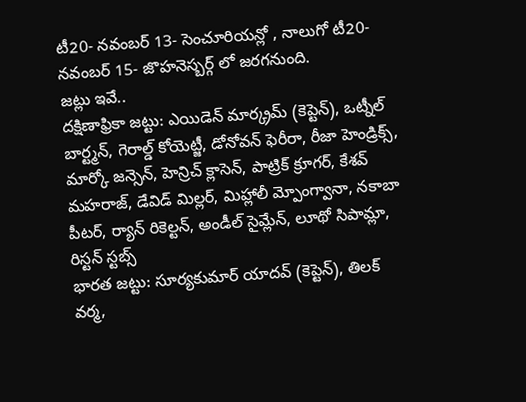టీ20- నవంబర్ 13- సెంచూరియన్లో , నాలుగో టీ20- నవంబర్ 15- జొహనెస్బర్గ్ లో జరగనుంది.
జట్లు ఇవే..
దక్షిణాఫ్రికా జట్టు: ఎయిడెన్ మార్క్రమ్ (కెప్టెన్), ఒట్నీల్ బార్ట్మన్, గెరాల్డ్ కోయెట్జీ, డోనోవన్ ఫెరీరా, రీజా హెండ్రిక్స్, మార్కో జన్సెన్, హెన్రిచ్ క్లాసెన్, పాట్రిక్ క్రూగర్, కేశవ్ మహరాజ్, డేవిడ్ మిల్లర్, మిహ్లాలీ మ్పోంగ్వానా, నకాబా పీటర్, ర్యాన్ రికెల్టన్, అండీల్ సైమ్లేన్, లూథో సిపామ్లా, రిస్టన్ స్టబ్స్
భారత జట్టు: సూర్యకుమార్ యాదవ్ (కెప్టెన్), తిలక్ వర్మ,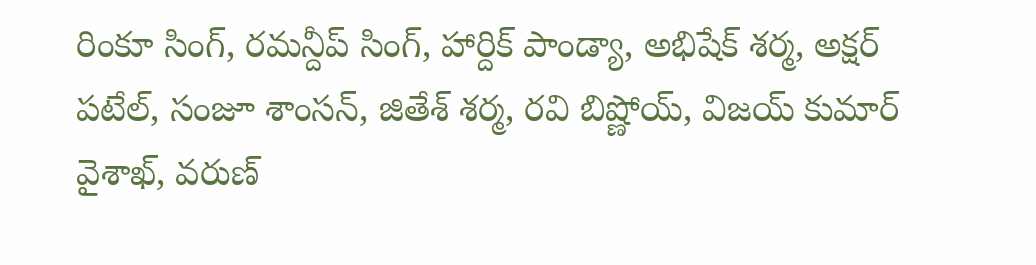రింకూ సింగ్, రమన్దీప్ సింగ్, హార్దిక్ పాండ్యా, అభిషేక్ శర్మ, అక్షర్ పటేల్, సంజూ శాంసన్, జితేశ్ శర్మ, రవి బిష్ణోయ్, విజయ్ కుమార్ వైశాఖ్, వరుణ్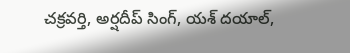చక్రవర్తి, అర్షదీప్ సింగ్, యశ్ దయాల్,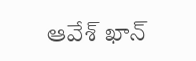ఆవేశ్ ఖాన్